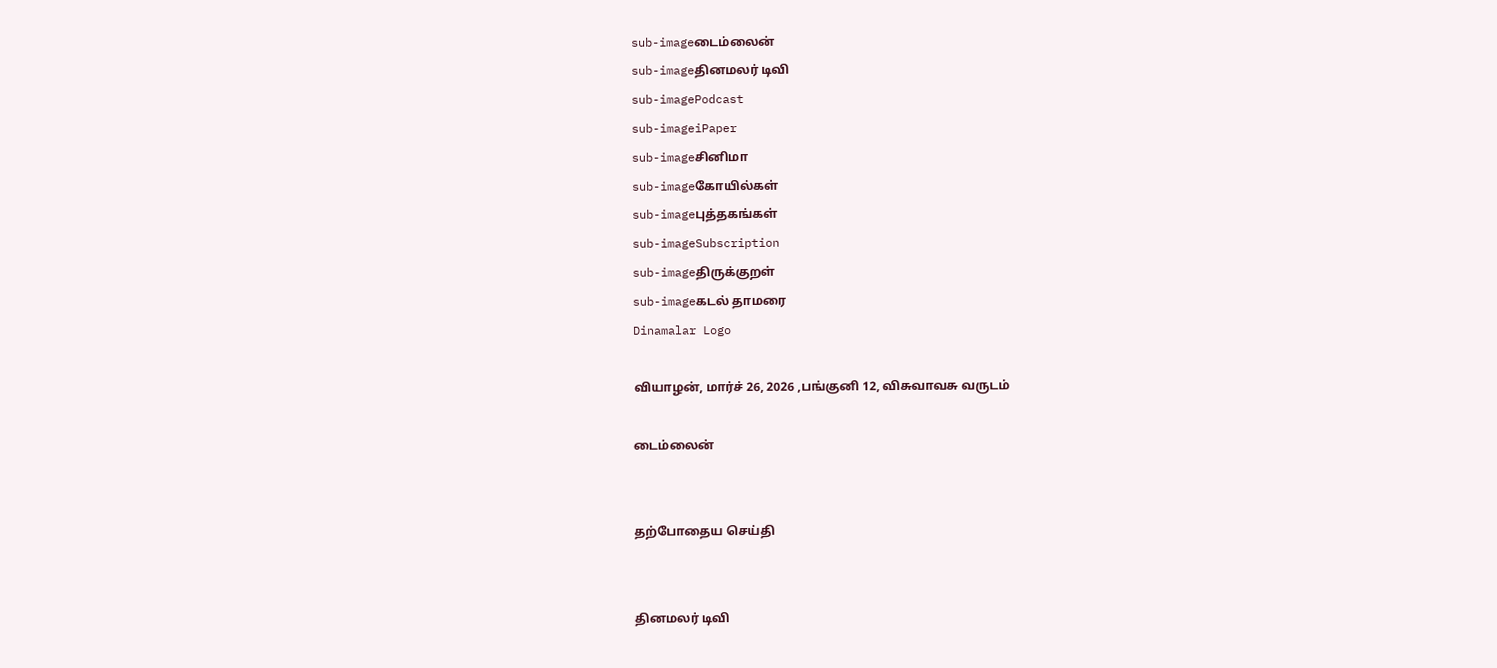sub-imageடைம்லைன்
sub-imageதினமலர் டிவி
sub-imagePodcast
sub-imageiPaper
sub-imageசினிமா
sub-imageகோயில்கள்
sub-imageபுத்தகங்கள்
sub-imageSubscription
sub-imageதிருக்குறள்
sub-imageகடல் தாமரை
Dinamalar Logo

வியாழன், மார்ச் 26, 2026 ,பங்குனி 12, விசுவாவசு வருடம்

டைம்லைன்


தற்போதைய செய்தி


தினமலர் டிவி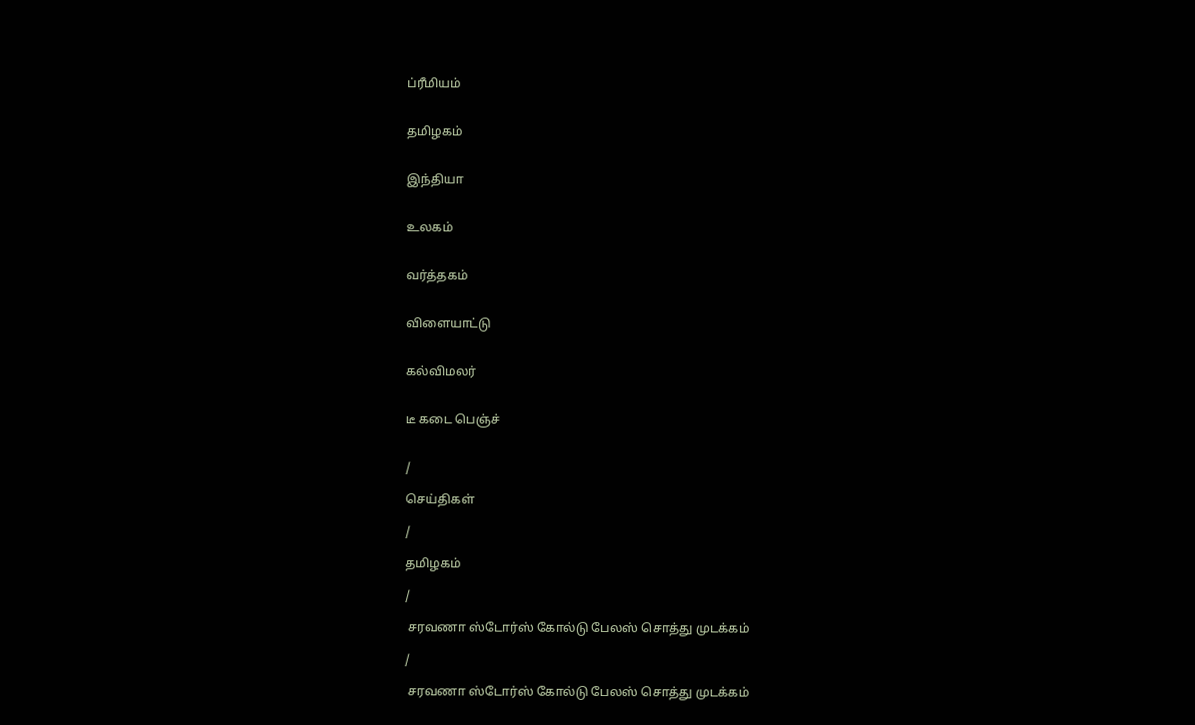ப்ரீமியம்


தமிழகம்


இந்தியா


உலகம்


வர்த்தகம்


விளையாட்டு


கல்விமலர்


டீ கடை பெஞ்ச்


/

செய்திகள்

/

தமிழகம்

/

 சரவணா ஸ்டோர்ஸ் கோல்டு பேலஸ் சொத்து முடக்கம்

/

 சரவணா ஸ்டோர்ஸ் கோல்டு பேலஸ் சொத்து முடக்கம்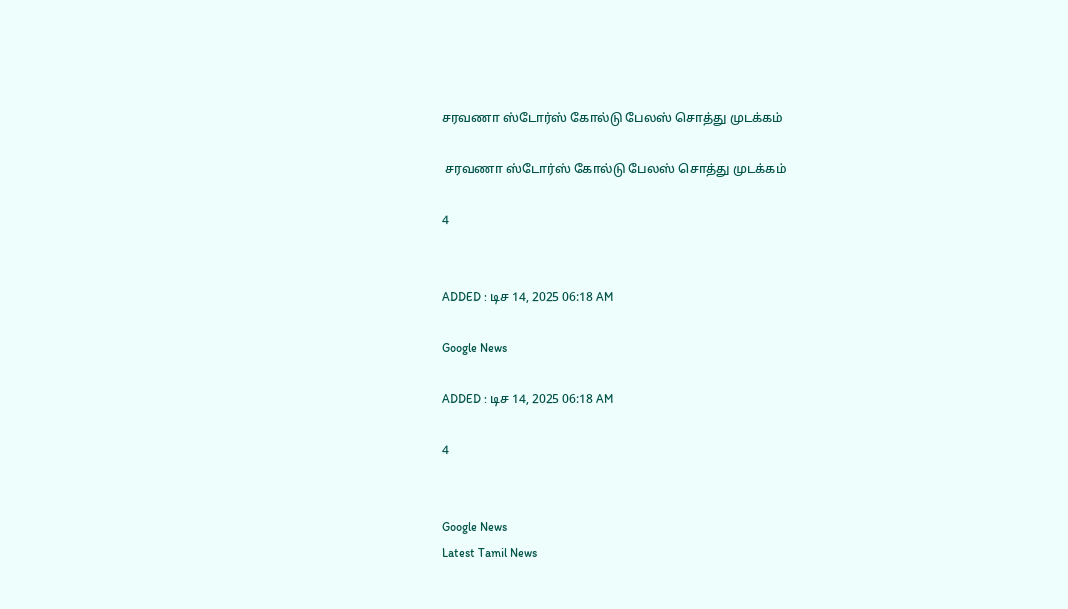சரவணா ஸ்டோர்ஸ் கோல்டு பேலஸ் சொத்து முடக்கம்

 சரவணா ஸ்டோர்ஸ் கோல்டு பேலஸ் சொத்து முடக்கம்

4


ADDED : டிச 14, 2025 06:18 AM

Google News

ADDED : டிச 14, 2025 06:18 AM

4


Google News
Latest Tamil News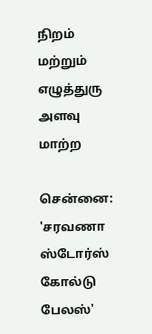நிறம் மற்றும் எழுத்துரு அளவு மாற்ற

சென்னை: 'சரவணா ஸ்டோர்ஸ் கோல்டு பேலஸ்'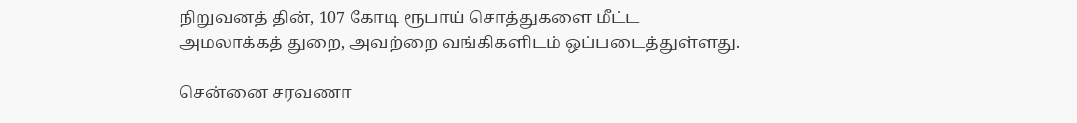நிறுவனத் தின், 107 கோடி ரூபாய் சொத்துகளை மீட்ட அமலாக்கத் துறை, அவற்றை வங்கிகளிடம் ஒப்படைத்துள்ளது.

சென்னை சரவணா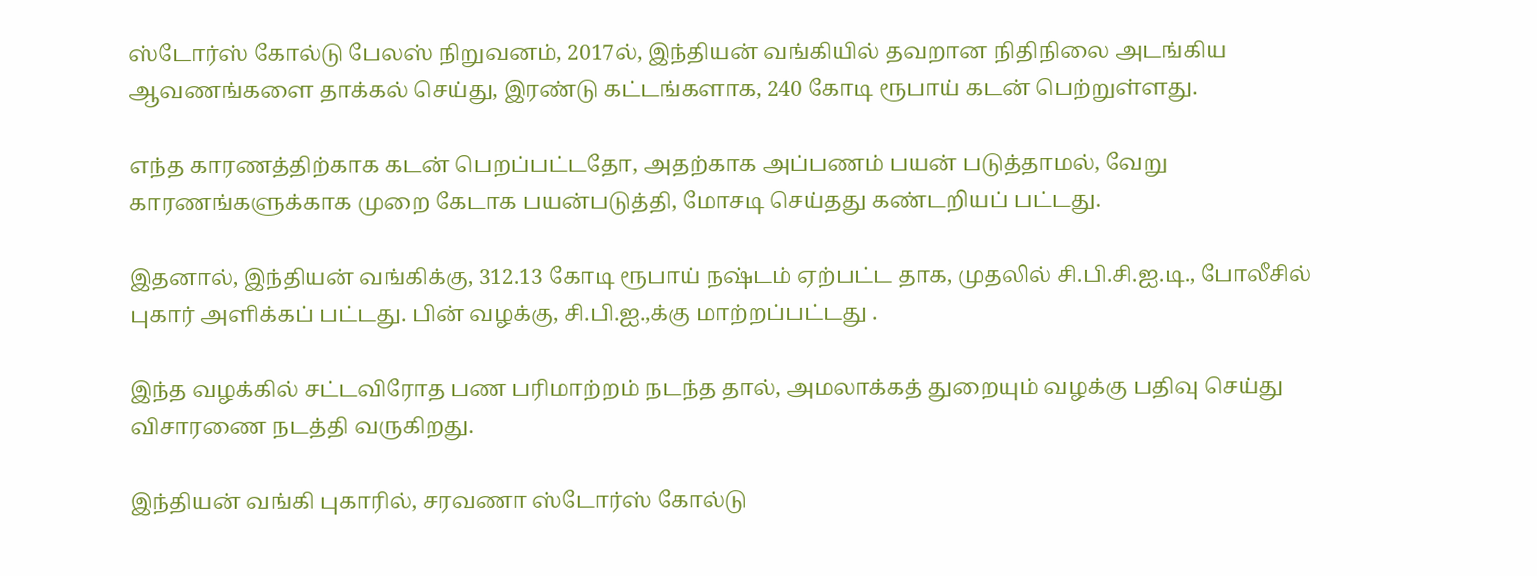ஸ்டோர்ஸ் கோல்டு பேலஸ் நிறுவனம், 2017ல், இந்தியன் வங்கியில் தவறான நிதிநிலை அடங்கிய ஆவணங்களை தாக்கல் செய்து, இரண்டு கட்டங்களாக, 240 கோடி ரூபாய் கடன் பெற்றுள்ளது.

எந்த காரணத்திற்காக கடன் பெறப்பட்டதோ, அதற்காக அப்பணம் பயன் படுத்தாமல், வேறு காரணங்களுக்காக முறை கேடாக பயன்படுத்தி, மோசடி செய்தது கண்டறியப் பட்டது.

இதனால், இந்தியன் வங்கிக்கு, 312.13 கோடி ரூபாய் நஷ்டம் ஏற்பட்ட தாக, முதலில் சி.பி.சி.ஐ.டி., போலீசில் புகார் அளிக்கப் பட்டது. பின் வழக்கு, சி.பி.ஐ.,க்கு மாற்றப்பட்டது .

இந்த வழக்கில் சட்டவிரோத பண பரிமாற்றம் நடந்த தால், அமலாக்கத் துறையும் வழக்கு பதிவு செய்து விசாரணை நடத்தி வருகிறது.

இந்தியன் வங்கி புகாரில், சரவணா ஸ்டோர்ஸ் கோல்டு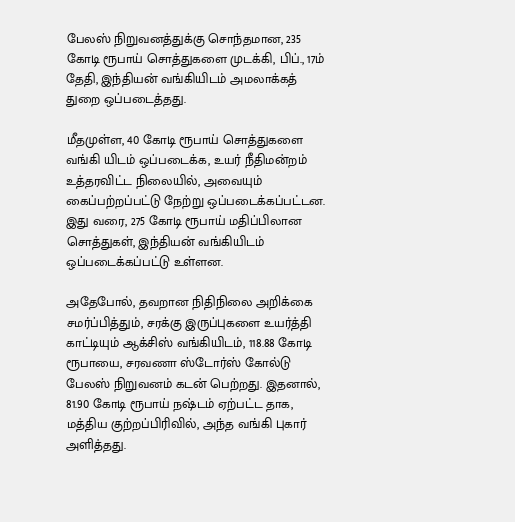பேலஸ் நிறுவனத்துக்கு சொந்தமான, 235 கோடி ரூபாய் சொத்துகளை முடக்கி, பிப்., 17ம் தேதி, இந்தியன் வங்கியிடம் அமலாக்கத் துறை ஒப்படைத்தது.

மீதமுள்ள, 40 கோடி ரூபாய் சொத்துகளை வங்கி யிடம் ஒப்படைக்க, உயர் நீதிமன்றம் உத்தரவிட்ட நிலையில், அவையும் கைப்பற்றப்பட்டு நேற்று ஒப்படைக்கப்பட்டன. இது வரை, 275 கோடி ரூபாய் மதிப்பிலான சொத்துகள், இந்தியன் வங்கியிடம் ஒப்படைக்கப்பட்டு உள்ளன.

அதேபோல், தவறான நிதிநிலை அறிக்கை சமர்ப்பித்தும், சரக்கு இருப்புகளை உயர்த்தி காட்டியும் ஆக்சிஸ் வங்கியிடம், 118.88 கோடி ரூபாயை, சரவணா ஸ்டோர்ஸ் கோல்டு பேலஸ் நிறுவனம் கடன் பெற்றது. இதனால், 81.90 கோடி ரூபாய் நஷ்டம் ஏற்பட்ட தாக, மத்திய குற்றப்பிரிவில், அந்த வங்கி புகார் அளித்தது.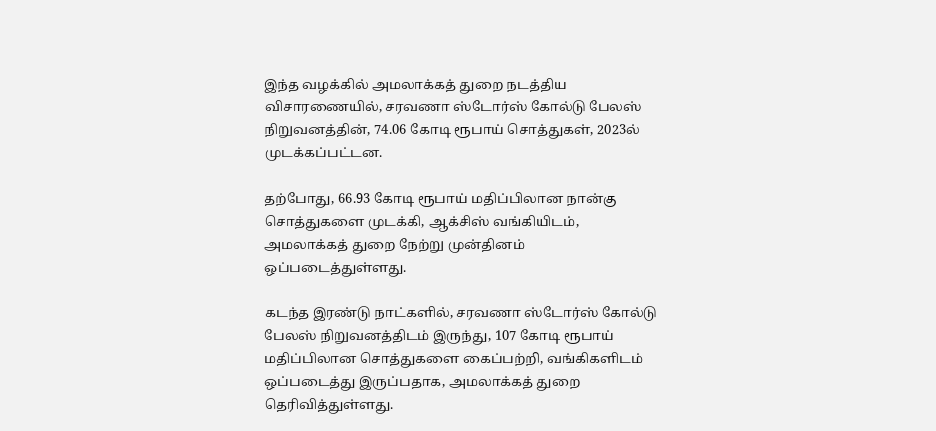இந்த வழக்கில் அமலாக்கத் துறை நடத்திய விசாரணையில், சரவணா ஸ்டோர்ஸ் கோல்டு பேலஸ் நிறுவனத்தின், 74.06 கோடி ரூபாய் சொத்துகள், 2023ல் முடக்கப்பட்டன.

தற்போது, 66.93 கோடி ரூபாய் மதிப்பிலான நான்கு சொத்துகளை முடக்கி, ஆக்சிஸ் வங்கியிடம், அமலாக்கத் துறை நேற்று முன்தினம் ஒப்படைத்துள்ளது.

கடந்த இரண்டு நாட்களில், சரவணா ஸ்டோர்ஸ் கோல்டு பேலஸ் நிறுவனத்திடம் இருந்து, 107 கோடி ரூபாய் மதிப்பிலான சொத்துகளை கைப்பற்றி, வங்கிகளிடம் ஒப்படைத்து இருப்பதாக, அமலாக்கத் துறை தெரிவித்துள்ளது.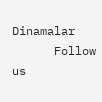Dinamalar
      Follow us